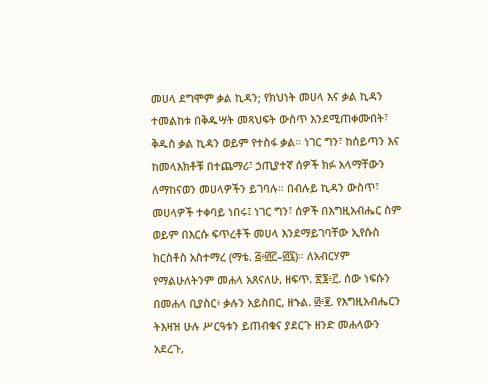መሀላ ደግሞም ቃል ኪዳን; የክህነት መሀላ እና ቃል ኪዳን ተመልከቱ በቅዱሣት መጻህፍት ውስጥ እንደሚጠቀሙበት፣ ቅዱስ ቃል ኪዳን ወይም የተስፋ ቃል። ነገር ግን፣ ከሰይጣን እና ከመላእክቶቹ በተጨማሪ፣ ኃጢያተኛ ሰዎች ክፉ አላማቸውን ለማከናወን መሀላዎችን ይገባሉ። በብሉይ ኪዳን ውስጥ፣ መሀላዎች ተቀባይ ነበሩ፤ ነገር ግን፣ ሰዎች በእግዚአብሔር ስም ወይም በእርሱ ፍጥረቶች መሀላ እንደማይገባቸው ኢየሱስ ክርስቶስ አስተማረ (ማቴ. ፭፥፴፫–፴፯)። ለአብርሃም የማልሁለትንም መሐላ አጸናለሁ, ዘፍጥ. ፳፮፥፫. ሰው ነፍሱን በመሐላ ቢያስር፥ ቃሉን አይስበር, ዘኁል. ፴፥፪. የእግዚአብሔርን ትእዛዝ ሁሉ ሥርዓቱን ይጠብቁና ያደርጉ ዘንድ መሐላውን አደረጉ,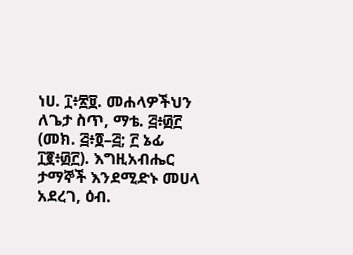ነሀ. ፲፥፳፱. መሐላዎችህን ለጌታ ስጥ, ማቴ. ፭፥፴፫ (መክ. ፭፥፬–፭; ፫ ኔፊ ፲፪፥፴፫). እግዚአብሔር ታማኞች እንደሚድኑ መሀላ አደረገ, ዕብ.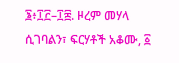፮፥፲፫–፲፰. ዞረም መሃላ ሲገባልን፣ ፍርሃቶች አቆሙ, ፩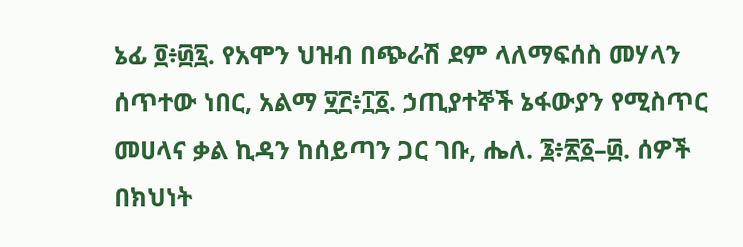ኔፊ ፬፥፴፯. የአሞን ህዝብ በጭራሽ ደም ላለማፍሰስ መሃላን ሰጥተው ነበር, አልማ ፶፫፥፲፩. ኃጢያተኞች ኔፋውያን የሚስጥር መሀላና ቃል ኪዳን ከሰይጣን ጋር ገቡ, ሔለ. ፮፥፳፩–፴. ሰዎች በክህነት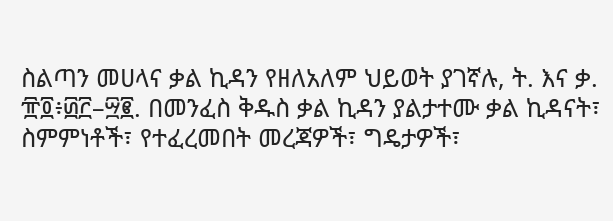ስልጣን መሀላና ቃል ኪዳን የዘለአለም ህይወት ያገኛሉ, ት. እና ቃ. ፹፬፥፴፫–፵፪. በመንፈስ ቅዱስ ቃል ኪዳን ያልታተሙ ቃል ኪዳናት፣ ስምምነቶች፣ የተፈረመበት መረጃዎች፣ ግዴታዎች፣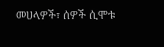መሀላዎች፣ ሰዎች ሲሞቱ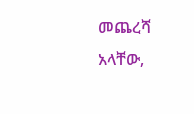መጨረሻ አላቸው,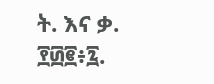ት. እና ቃ. ፻፴፪፥፯.